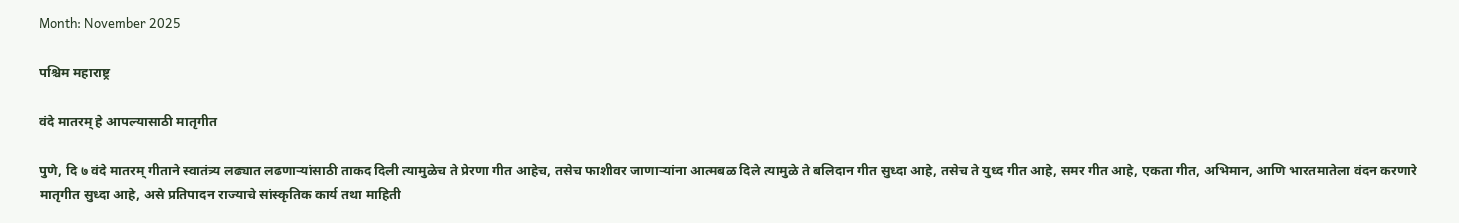Month: November 2025

पश्चिम महाराष्ट्र

वंदे मातरम् हे आपल्यासाठी मातृगीत

पुणे, दि ७ वंदे मातरम् गीताने स्वातंत्र्य लढ्यात लढणाऱ्यांसाठी ताकद दिली त्यामुळेच ते प्रेरणा गीत आहेच, तसेच फाशीवर जाणाऱ्यांना आत्मबळ दिले त्यामुळे ते बलिदान गीत सुध्दा आहे, तसेच ते युध्द गीत आहे, समर गीत आहे, एकता गीत, अभिमान, आणि भारतमातेला वंदन करणारे मातृगीत सुध्दा आहे, असे प्रतिपादन राज्याचे सांस्कृतिक कार्य तथा माहिती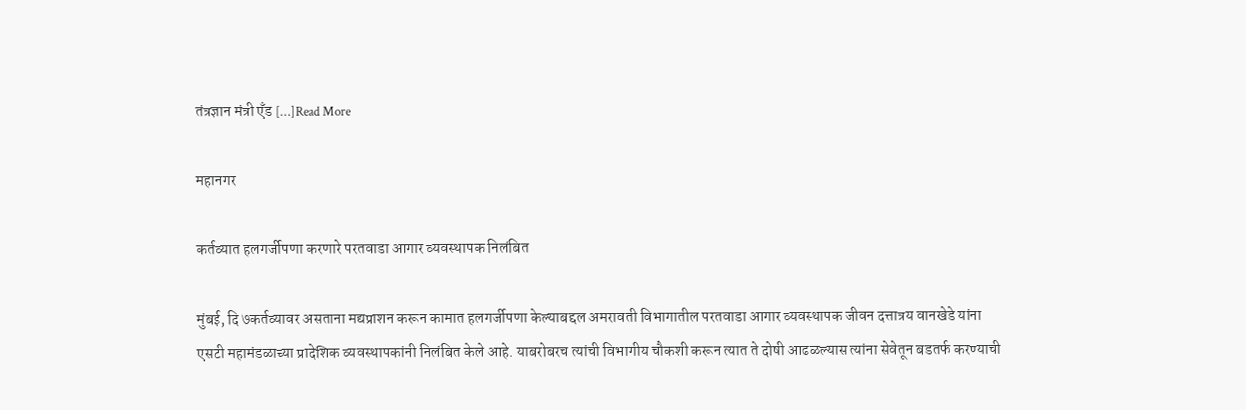तंत्रज्ञान मंत्री एँड […]Read More

महानगर

कर्तव्यात हलगर्जीपणा करणारे परतवाडा आगार व्यवस्थापक निलंबित

मुंबई, दि ७कर्तव्यावर असताना मद्यप्राशन करून कामात हलगर्जीपणा केल्याबद्दल अमरावती विभागातील परतवाडा आगार व्यवस्थापक जीवन दत्तात्रय वानखेडे यांना एसटी महामंडळाच्या प्रादेशिक व्यवस्थापकांनी निलंबित केले आहे. याबरोबरच त्यांची विभागीय चौकशी करून त्यात ते दोषी आढळल्यास त्यांना सेवेतून बडतर्फ करण्याची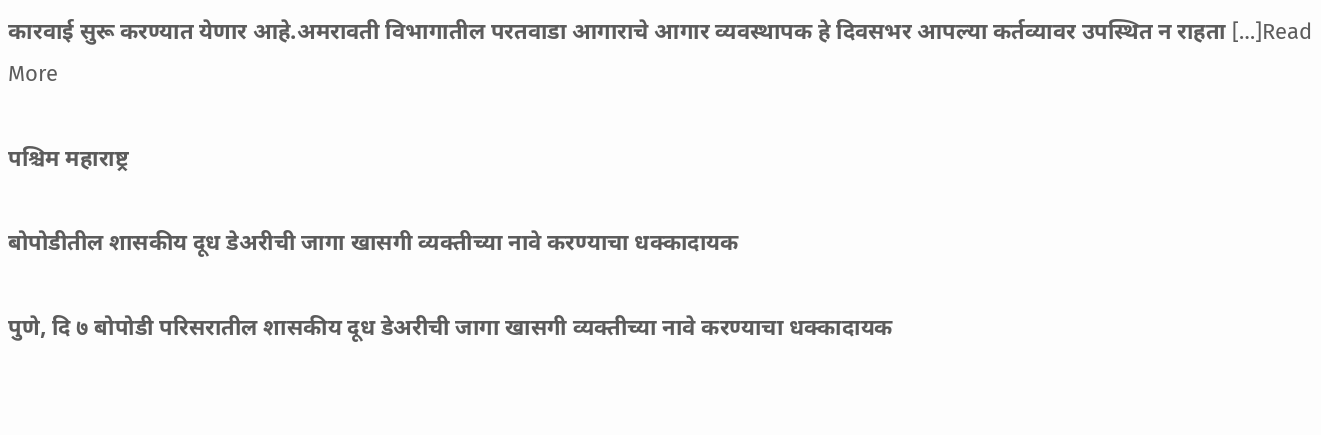कारवाई सुरू करण्यात येणार आहे.अमरावती विभागातील परतवाडा आगाराचे आगार व्यवस्थापक हे दिवसभर आपल्या कर्तव्यावर उपस्थित न राहता […]Read More

पश्चिम महाराष्ट्र

बोपोडीतील शासकीय दूध डेअरीची जागा खासगी व्यक्तीच्या नावे करण्याचा धक्कादायक

पुणे, दि ७ बोपोडी परिसरातील शासकीय दूध डेअरीची जागा खासगी व्यक्तीच्या नावे करण्याचा धक्कादायक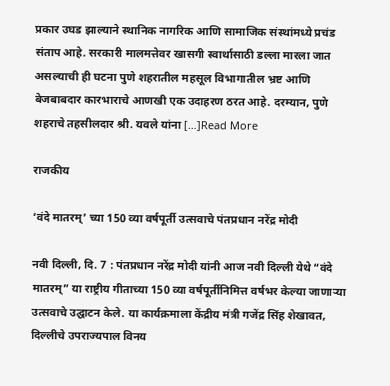प्रकार उघड झाल्याने स्थानिक नागरिक आणि सामाजिक संस्थांमध्ये प्रचंड संताप आहे. सरकारी मालमत्तेवर खासगी स्वार्थासाठी डल्ला मारला जात असल्याची ही घटना पुणे शहरातील महसूल विभागातील भ्रष्ट आणि बेजबाबदार कारभाराचे आणखी एक उदाहरण ठरत आहे. दरम्यान, पुणे शहराचे तहसीलदार श्री. यवले यांना […]Read More

राजकीय

‘वंदे मातरम्’ च्या 150 व्या वर्षपूर्ती उत्सवाचे पंतप्रधान नरेंद्र मोदी

नवी दिल्ली, दि. 7 : पंतप्रधान नरेंद्र मोदी यांनी आज नवी दिल्ली येथे “वंदे मातरम्” या राष्ट्रीय गीताच्या 150 व्या वर्षपूर्तीनिमित्त वर्षभर केल्या जाणाऱ्या उत्सवाचे उद्घाटन केले. या कार्यक्रमाला केंद्रीय मंत्री गजेंद्र सिंह शेखावत, दिल्लीचे उपराज्यपाल विनय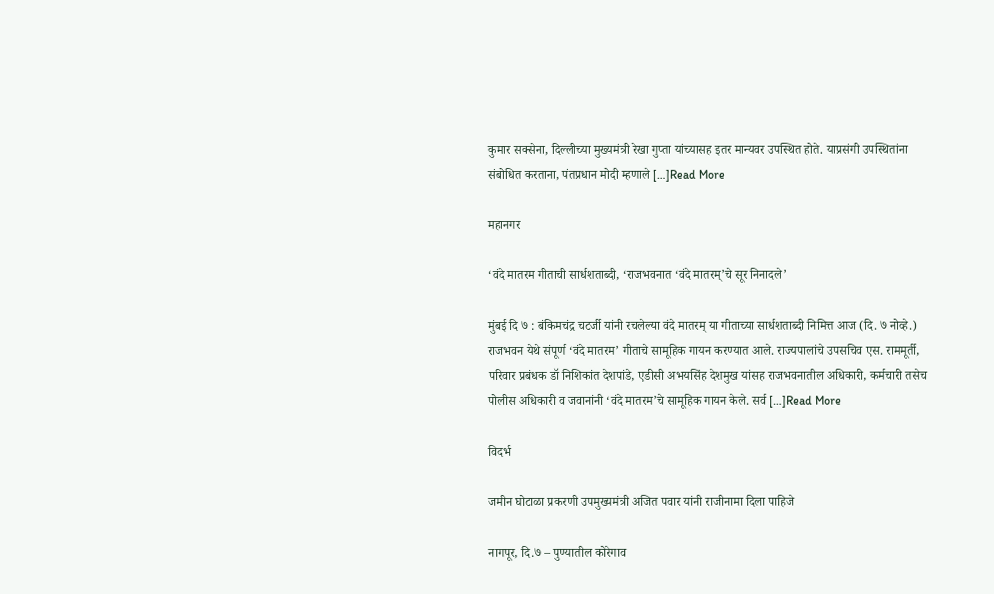कुमार सक्सेना, दिल्लीच्या मुख्यमंत्री रेखा गुप्ता यांच्यासह इतर मान्यवर उपस्थित होते. याप्रसंगी उपस्थितांना संबोधित करताना, पंतप्रधान मोदी म्हणाले […]Read More

महानगर

‘वंदे मातरम गीताची सार्धशताब्दी, ‘राजभवनात ‘वंदे मातरम्’चे सूर निनादले’

मुंबई दि ७ : बंकिमचंद्र चटर्जी यांनी रचलेल्या वंदे मातरम् या गीताच्या सार्धशताब्दी निमित्त आज (दि. ७ नोव्हे.) राजभवन येथे संपूर्ण ‘वंदे मातरम’ गीताचे सामूहिक गायन करण्यात आले. राज्यपालांचे उपसचिव एस. राममूर्ती, परिवार प्रबंधक डॉ निशिकांत देशपांडे, एडीसी अभयसिंह देशमुख यांसह राजभवनातील अधिकारी, कर्मचारी तसेच पोलीस अधिकारी व जवानांनी ‘वंदे मातरम’चे सामूहिक गायन केले. सर्व […]Read More

विदर्भ

जमीन घोटाळा प्रकरणी उपमुख्यमंत्री अजित पवार यांनी राजीनामा दिला पाहिजे

नागपूर, दि.७ – पुण्यातील कोरेगाव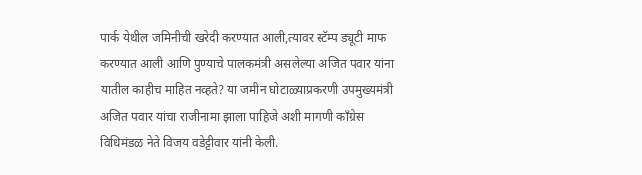पार्क येथील जमिनीची खरेदी करण्यात आली,त्यावर स्टॅम्प ड्यूटी माफ करण्यात आली आणि पुण्याचे पालकमंत्री असलेल्या अजित पवार यांना यातील काहीच माहित नव्हते? या जमीन घोटाळ्याप्रकरणी उपमुख्यमंत्री अजित पवार यांचा राजीनामा झाला पाहिजे अशी मागणी काँग्रेस विधिमंडळ नेते विजय वडेट्टीवार यांनी केली.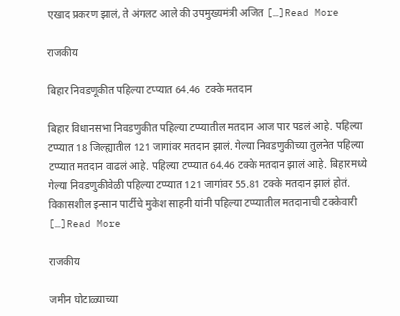एखाद प्रकरण झालं, ते अंगलट आले की उपमुख्यमंत्री अजित […]Read More

राजकीय

बिहार निवडणूकीत पहिल्या टप्प्यात 64.46  टक्के मतदान

बिहार विधानसभा निवडणुकीत पहिल्या टप्प्यातील मतदान आज पार पडलं आहे. पहिल्या टप्प्यात 18 जिल्ह्यातील 121 जागांवर मतदान झालं. गेल्या निवडणुकीच्या तुलनेत पहिल्या टप्प्यात मतदान वाढलं आहे. पहिल्या टप्प्यात 64.46 टक्के मतदान झालं आहे. बिहारमध्ये गेल्या निवडणुकीवेळी पहिल्या टप्प्यात 121 जागांवर 55.81 टक्के मतदान झालं होतं. विकासशील इन्सान पार्टीचे मुकेश साहनी यांनी पहिल्या टप्प्यातील मतदानाची टक्केवारी […]Read More

राजकीय

जमीन घोटाळ्याच्या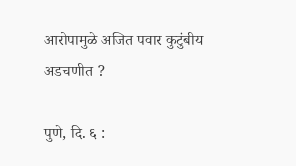आरोपामुळे अजित पवार कुटुंबीय अडचणीत ?

पुणे, दि. ६ :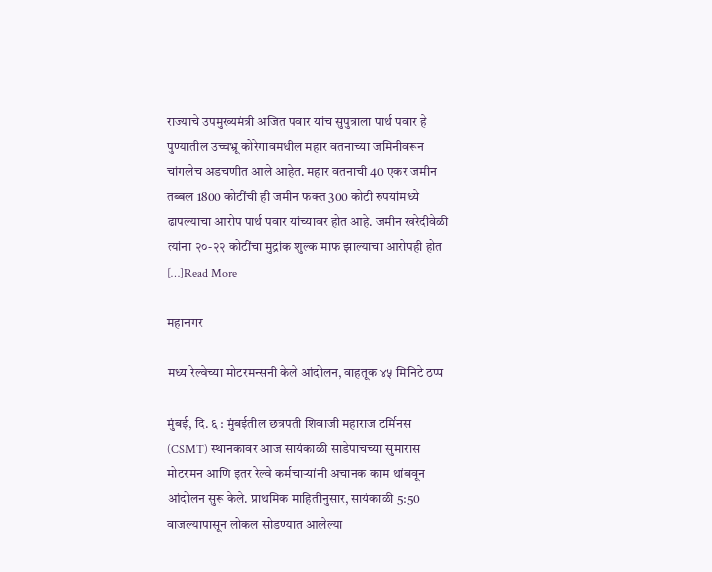राज्याचे उपमुख्यमंत्री अजित पवार यांच सुपुत्राला पार्थ पवार हे पुण्यातील उच्चभ्रू कोरेगावमधील महार वतनाच्या जमिनीवरून चांगलेच अडचणीत आले आहेत. महार वतनाची 40 एकर जमीन तब्बल 1800 कोटींची ही जमीन फक्त 300 कोटी रुपयांमध्ये ढापल्याचा आरोप पार्थ पवार यांच्यावर होत आहे. जमीन खरेदीवेळी त्यांना २०-२२ कोटींचा मुद्रांक शुल्क माफ झाल्याचा आरोपही होत […]Read More

महानगर

मध्य रेल्वेच्या मोटरमन्सनी केले आंदोलन, वाहतूक ४५ मिनिटे ठप्प

मुंबई, दि. ६ : मुंबईतील छत्रपती शिवाजी महाराज टर्मिनस (CSMT) स्थानकावर आज सायंकाळी साडेपाचच्या सुमारास मोटरमन आणि इतर रेल्वे कर्मचाऱ्यांनी अचानक काम थांबवून आंदोलन सुरू केले. प्राथमिक माहितीनुसार, सायंकाळी 5:50 वाजल्यापासून लोकल सोडण्यात आलेल्या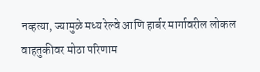नव्हत्या, ज्यामुळे मध्य रेल्वे आणि हार्बर मार्गावरील लोकल वाहतुकीवर मोठा परिणाम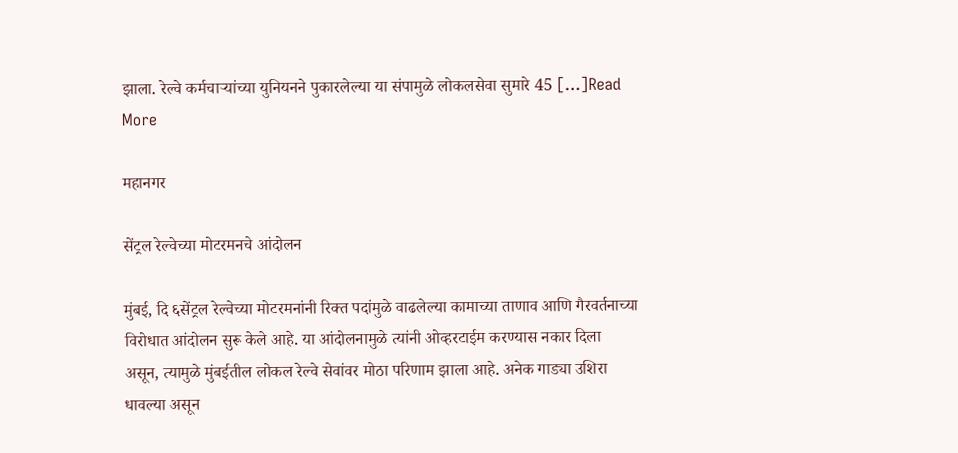झाला. रेल्वे कर्मचाऱ्यांच्या युनियनने पुकारलेल्या या संपामुळे लोकलसेवा सुमारे 45 […]Read More

महानगर

सेंट्रल रेल्वेच्या मोटरमनचे आंदोलन

मुंबई, दि ६सेंट्रल रेल्वेच्या मोटरमनांनी रिक्त पदांमुळे वाढलेल्या कामाच्या ताणाव आणि गैरवर्तनाच्या विरोधात आंदोलन सुरू केले आहे. या आंदोलनामुळे त्यांनी ओव्हरटाईम करण्यास नकार दिला असून, त्यामुळे मुंबईतील लोकल रेल्वे सेवांवर मोठा परिणाम झाला आहे. अनेक गाड्या उशिरा धावल्या असून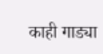काही गाड्या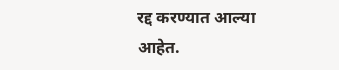रद्द करण्यात आल्या आहेत.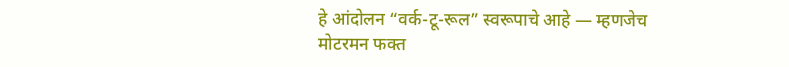हे आंदोलन “वर्क-टू-रूल” स्वरूपाचे आहे — म्हणजेच मोटरमन फक्त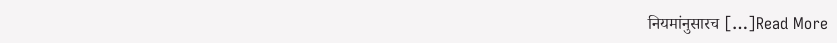नियमांनुसारच […]Read More